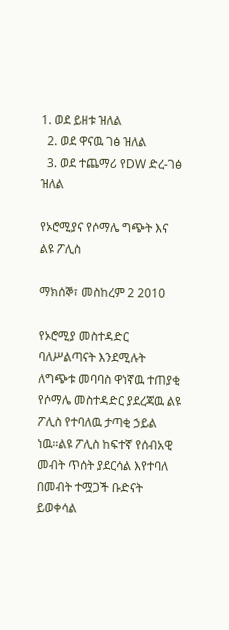1. ወደ ይዘቱ ዝለል
  2. ወደ ዋናዉ ገፅ ዝለል
  3. ወደ ተጨማሪ የDW ድረ-ገፅ ዝለል

የኦሮሚያና የሶማሌ ግጭት እና ልዩ ፖሊስ

ማክሰኞ፣ መስከረም 2 2010

የኦሮሚያ መስተዳድር ባለሥልጣናት እንደሚሉት ለግጭቱ መባባስ ዋነኛዉ ተጠያቂ የሶማሌ መስተዳድር ያደረጃዉ ልዩ ፖሊስ የተባለዉ ታጣቂ ኃይል ነዉ።ልዩ ፖሊስ ከፍተኛ የሰብአዊ መብት ጥሰት ያደርሳል እየተባለ በመብት ተሟጋች ቡድናት ይወቀሳል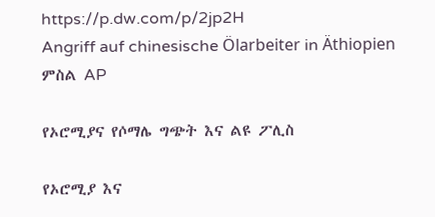https://p.dw.com/p/2jp2H
Angriff auf chinesische Ölarbeiter in Äthiopien
ምስል AP

የኦሮሚያና የሶማሌ ግጭት እና ልዩ ፖሊስ

የኦሮሚያ እና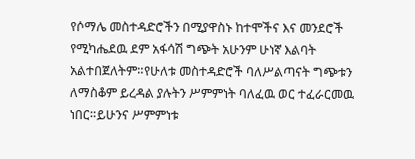የሶማሌ መስተዳድሮችን በሚያዋስኑ ከተሞችና እና መንደሮች የሚካሔደዉ ደም አፋሳሽ ግጭት አሁንም ሁነኛ እልባት አልተበጀለትም።የሁለቱ መስተዳድሮች ባለሥልጣናት ግጭቱን ለማስቆም ይረዳል ያሉትን ሥምምነት ባለፈዉ ወር ተፈራርመዉ ነበር።ይሁንና ሥምምነቱ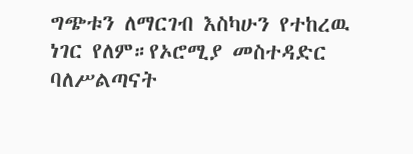ግጭቱን ለማርገብ እስካሁን የተከረዉ ነገር የለም።የኦሮሚያ መስተዳድር ባለሥልጣናት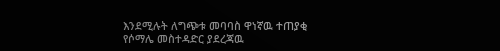እንደሚሉት ለግጭቱ መባባስ ዋነኛዉ ተጠያቂ የሶማሌ መስተዳድር ያደረጃዉ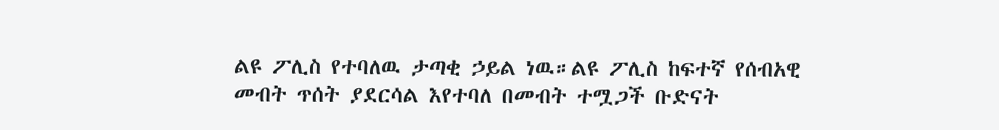ልዩ ፖሊስ የተባለዉ ታጣቂ ኃይል ነዉ።ልዩ ፖሊስ ከፍተኛ የሰብአዊ መብት ጥሰት ያደርሳል እየተባለ በመብት ተሟጋች ቡድናት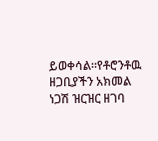ይወቀሳል።የቶሮንቶዉ ዘጋቢያችን አክመል ነጋሽ ዝርዝር ዘገባ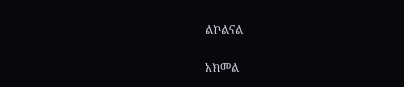ልኮልናል

አክመል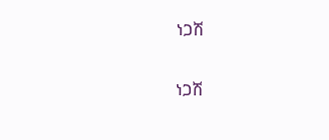ነጋሽ

ነጋሽ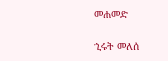መሐመድ

ኂሩት መለሰ